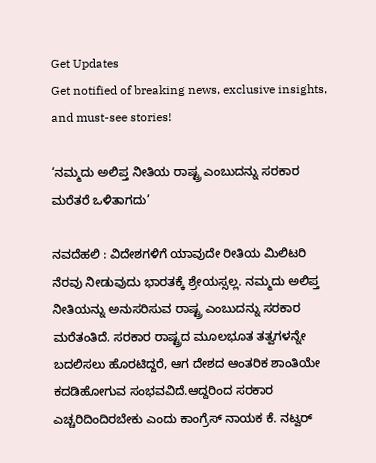Get Updates
Get notified of breaking news, exclusive insights, and must-see stories!

‘ನಮ್ಮದು ಅಲಿಪ್ತ ನೀತಿಯ ರಾಷ್ಟ್ರ ಎಂಬುದನ್ನು ಸರಕಾರ ಮರೆತರೆ ಒಳಿತಾಗದು’

ನವದೆಹಲಿ : ವಿದೇಶಗಳಿಗೆ ಯಾವುದೇ ರೀತಿಯ ಮಿಲಿಟರಿ ನೆರವು ನೀಡುವುದು ಭಾರತಕ್ಕೆ ಶ್ರೇಯಸ್ಸಲ್ಲ. ನಮ್ಮದು ಅಲಿಪ್ತ ನೀತಿಯನ್ನು ಅನುಸರಿಸುವ ರಾಷ್ಟ್ರ ಎಂಬುದನ್ನು ಸರಕಾರ ಮರೆತಂತಿದೆ. ಸರಕಾರ ರಾಷ್ಟ್ರದ ಮೂಲಭೂತ ತತ್ವಗಳನ್ನೇ ಬದಲಿಸಲು ಹೊರಟಿದ್ದರೆ, ಆಗ ದೇಶದ ಆಂತರಿಕ ಶಾಂತಿಯೇ ಕದಡಿಹೋಗುವ ಸಂಭವವಿದೆ.ಆದ್ದರಿಂದ ಸರಕಾರ ಎಚ್ಚರಿದಿಂದಿರಬೇಕು ಎಂದು ಕಾಂಗ್ರೆಸ್‌ ನಾಯಕ ಕೆ. ನಟ್ವರ್‌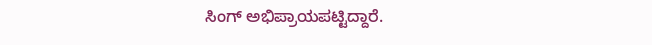ಸಿಂಗ್‌ ಅಭಿಪ್ರಾಯಪಟ್ಟಿದ್ದಾರೆ.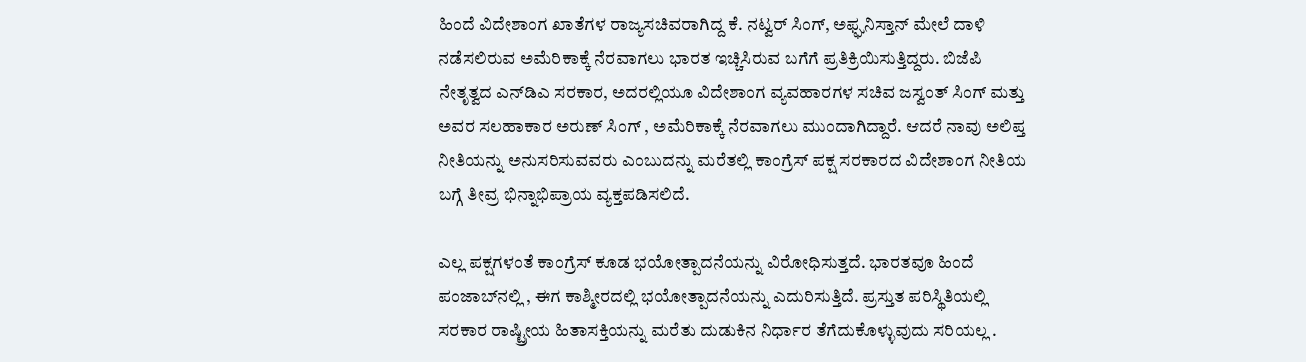ಹಿಂದೆ ವಿದೇಶಾಂಗ ಖಾತೆಗಳ ರಾಜ್ಯಸಚಿವರಾಗಿದ್ದ ಕೆ. ನಟ್ವರ್‌ ಸಿಂಗ್‌, ಅಫ್ಘನಿಸ್ತಾನ್‌ ಮೇಲೆ ದಾಳಿ ನಡೆಸಲಿರುವ ಅಮೆರಿಕಾಕ್ಕೆ ನೆರವಾಗಲು ಭಾರತ ಇಚ್ಚಿಸಿರುವ ಬಗೆಗೆ ಪ್ರತಿಕ್ರಿಯಿಸುತ್ತಿದ್ದರು. ಬಿಜೆಪಿ ನೇತೃತ್ವದ ಎನ್‌ಡಿಎ ಸರಕಾರ, ಅದರಲ್ಲಿಯೂ ವಿದೇಶಾಂಗ ವ್ಯವಹಾರಗಳ ಸಚಿವ ಜಸ್ವಂತ್‌ ಸಿಂಗ್‌ ಮತ್ತು ಅವರ ಸಲಹಾಕಾರ ಅರುಣ್‌ ಸಿಂಗ್‌ , ಅಮೆರಿಕಾಕ್ಕೆ ನೆರವಾಗಲು ಮುಂದಾಗಿದ್ದಾರೆ. ಆದರೆ ನಾವು ಅಲಿಪ್ತ ನೀತಿಯನ್ನು ಅನುಸರಿಸುವವರು ಎಂಬುದನ್ನು ಮರೆತಲ್ಲಿ ಕಾಂಗ್ರೆಸ್‌ ಪಕ್ಷ ಸರಕಾರದ ವಿದೇಶಾಂಗ ನೀತಿಯ ಬಗ್ಗೆ ತೀವ್ರ ಭಿನ್ನಾಭಿಪ್ರಾಯ ವ್ಯಕ್ತಪಡಿಸಲಿದೆ.

ಎಲ್ಲ ಪಕ್ಷಗಳಂತೆ ಕಾಂಗ್ರೆಸ್‌ ಕೂಡ ಭಯೋತ್ಪಾದನೆಯನ್ನು ವಿರೋಧಿಸುತ್ತದೆ. ಭಾರತವೂ ಹಿಂದೆ ಪಂಜಾಬ್‌ನಲ್ಲಿ , ಈಗ ಕಾಶ್ಮೀರದಲ್ಲಿ ಭಯೋತ್ಪಾದನೆಯನ್ನು ಎದುರಿಸುತ್ತಿದೆ. ಪ್ರಸ್ತುತ ಪರಿಸ್ಥಿತಿಯಲ್ಲಿ ಸರಕಾರ ರಾಷ್ಟ್ರೀಯ ಹಿತಾಸಕ್ತಿಯನ್ನು ಮರೆತು ದುಡುಕಿನ ನಿರ್ಧಾರ ತೆಗೆದುಕೊಳ್ಳುವುದು ಸರಿಯಲ್ಲ .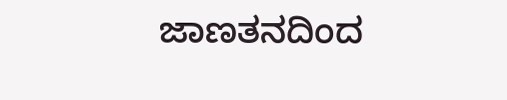ಜಾಣತನದಿಂದ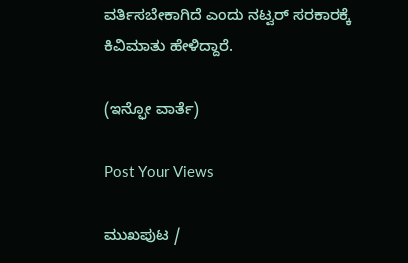ವರ್ತಿಸಬೇಕಾಗಿದೆ ಎಂದು ನಟ್ವರ್‌ ಸರಕಾರಕ್ಕೆ ಕಿವಿಮಾತು ಹೇಳಿದ್ದಾರೆ.

(ಇನ್ಫೋ ವಾರ್ತೆ)

Post Your Views

ಮುಖಪುಟ /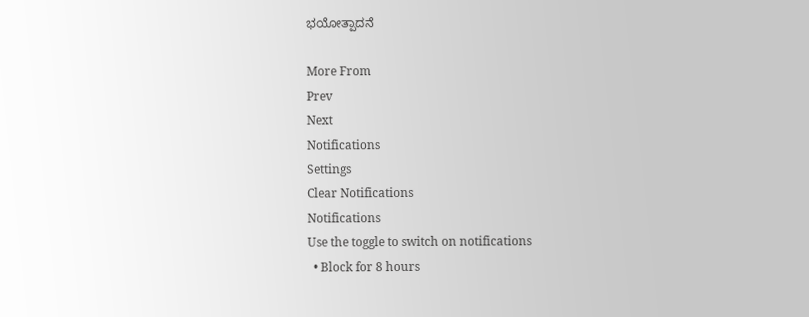ಭಯೋತ್ಪಾದನೆ

More From
Prev
Next
Notifications
Settings
Clear Notifications
Notifications
Use the toggle to switch on notifications
  • Block for 8 hours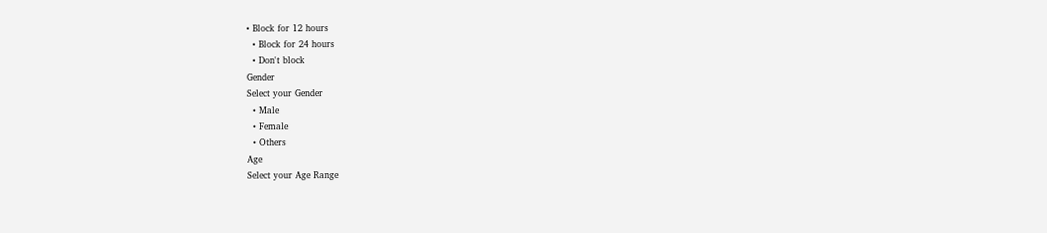• Block for 12 hours
  • Block for 24 hours
  • Don't block
Gender
Select your Gender
  • Male
  • Female
  • Others
Age
Select your Age Range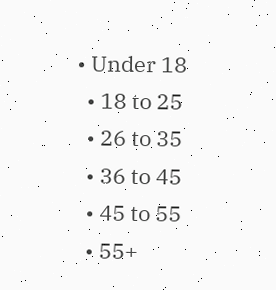• Under 18
  • 18 to 25
  • 26 to 35
  • 36 to 45
  • 45 to 55
  • 55+